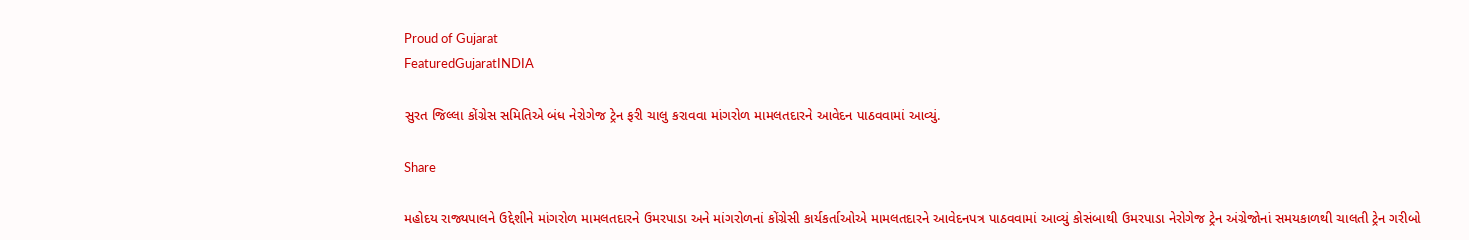Proud of Gujarat
FeaturedGujaratINDIA

સુરત જિલ્લા કોંગ્રેસ સમિતિએ બંધ નેરોગેજ ટ્રેન ફરી ચાલુ કરાવવા માંગરોળ મામલતદારને આવેદન પાઠવવામાં આવ્યું.

Share

મહોદય રાજ્યપાલને ઉદ્દેશીને માંગરોળ મામલતદારને ઉમરપાડા અને માંગરોળનાં કોંગ્રેસી કાર્યકર્તાઓએ મામલતદારને આવેદનપત્ર પાઠવવામાં આવ્યું કોસંબાથી ઉમરપાડા નેરોગેજ ટ્રેન અંગ્રેજોનાં સમયકાળથી ચાલતી ટ્રેન ગરીબો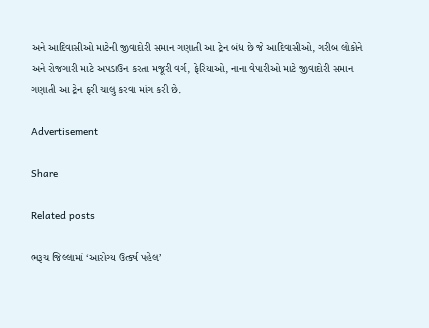અને આદિવાસીઓ માટેની જીવાદોરી સમાન ગણાતી આ ટ્રેન બંધ છે જે આદિવાસીઓ, ગરીબ લોકોને અને રોજગારી માટે અપડાઉન કરતા મજૂરી વર્ગ, ફેરિયાઓ, નાના વેપારીઓ માટે જીવાદોરી સમાન ગણાતી આ ટ્રેન ફરી ચાલુ કરવા માંગ કરી છે.

Advertisement

Share

Related posts

ભરૂચ જિલ્લામાં ‘આરોગ્ય ઉત્કર્ષ પહેલ’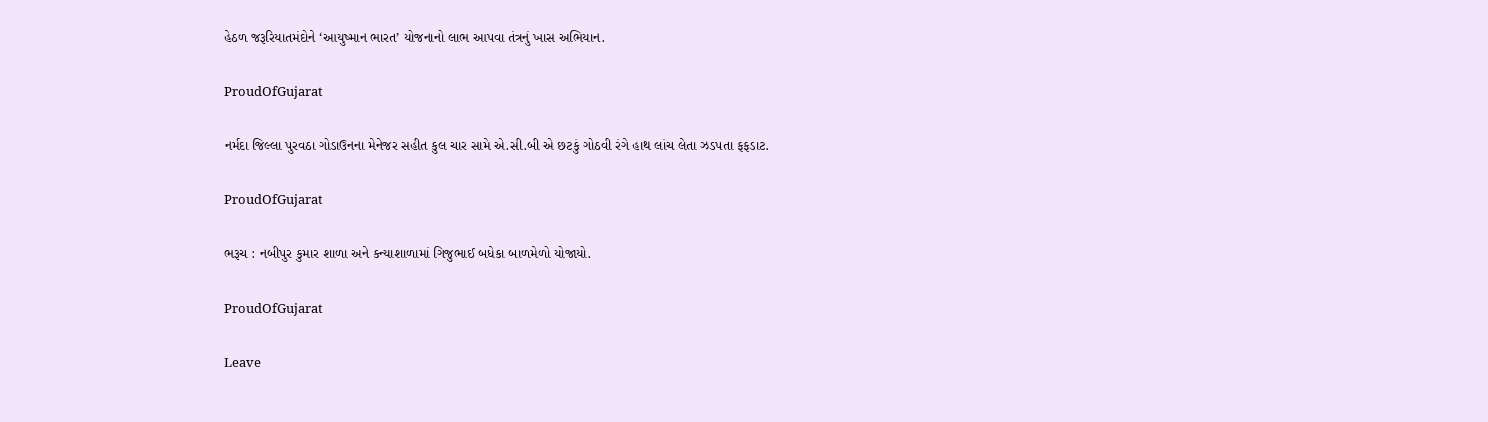હેઠળ જરૂરિયાતમંદોને ‘આયુષ્માન ભારત’ યોજનાનો લાભ આપવા તંત્રનું ખાસ અભિયાન.

ProudOfGujarat

નર્મદા જિલ્લા પુરવઠા ગોડાઉનના મેનેજર સહીત કુલ ચાર સામે એ.સી.બી એ છટકું ગોઠવી રંગે હાથ લાંચ લેતા ઝડપતા ફફડાટ.

ProudOfGujarat

ભરૂચ : નબીપુર કુમાર શાળા અને કન્યાશાળામાં ગિજુભાઈ બધેકા બાળમેળો યોજાયો.

ProudOfGujarat

Leave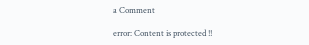a Comment

error: Content is protected !!